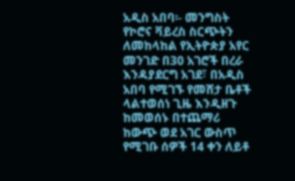አዲስ አበባ፡- መንግስት የኮሮና ቫይረስ ስርጭትን ለመከላከል የኢትዮጵያ አየር መንገድ በ30 አገሮች በረራ እንዳያደርግ አገደ፣ በአዲስ አበባ የሚገኙ የመሸታ ቤቶች ላልተወሰነ ጊዜ እንዲዘጉ ከመወሰኑ በተጨማሪ ከውጭ ወደ አገር ውስጥ የሚገቡ ሰዎች 14 ቀን ለይቶ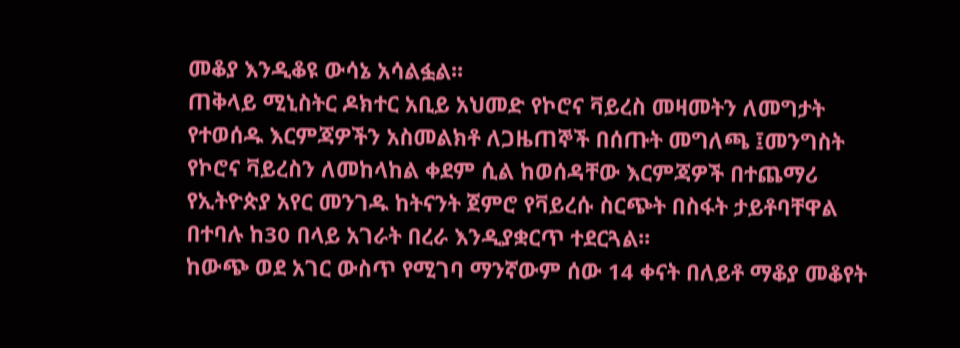መቆያ እንዲቆዩ ውሳኔ አሳልፏል፡፡
ጠቅላይ ሚኒስትር ዶክተር አቢይ አህመድ የኮሮና ቫይረስ መዛመትን ለመግታት የተወሰዱ እርምጃዎችን አስመልክቶ ለጋዜጠኞች በሰጡት መግለጫ ፤መንግስት የኮሮና ቫይረስን ለመከላከል ቀደም ሲል ከወሰዳቸው እርምጃዎች በተጨማሪ የኢትዮጵያ አየር መንገዱ ከትናንት ጀምሮ የቫይረሱ ስርጭት በስፋት ታይቶባቸዋል በተባሉ ከ30 በላይ አገራት በረራ እንዲያቋርጥ ተደርጓል፡፡
ከውጭ ወደ አገር ውስጥ የሚገባ ማንኛውም ሰው 14 ቀናት በለይቶ ማቆያ መቆየት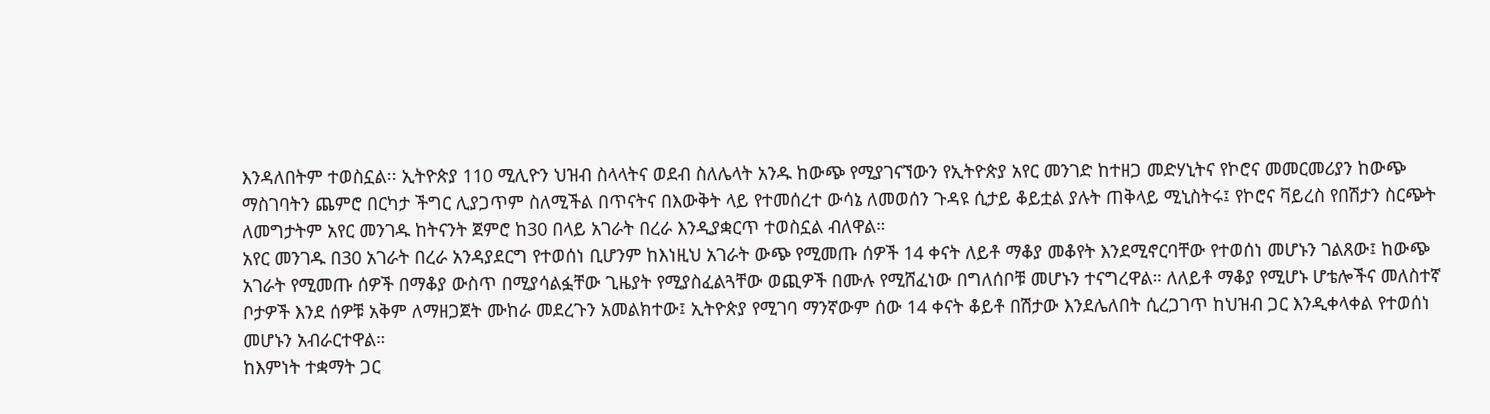እንዳለበትም ተወስኗል፡፡ ኢትዮጵያ 110 ሚሊዮን ህዝብ ስላላትና ወደብ ስለሌላት አንዱ ከውጭ የሚያገናኘውን የኢትዮጵያ አየር መንገድ ከተዘጋ መድሃኒትና የኮሮና መመርመሪያን ከውጭ ማስገባትን ጨምሮ በርካታ ችግር ሊያጋጥም ስለሚችል በጥናትና በእውቅት ላይ የተመሰረተ ውሳኔ ለመወሰን ጉዳዩ ሲታይ ቆይቷል ያሉት ጠቅላይ ሚኒስትሩ፤ የኮሮና ቫይረስ የበሽታን ስርጭት ለመግታትም አየር መንገዱ ከትናንት ጀምሮ ከ30 በላይ አገራት በረራ እንዲያቋርጥ ተወስኗል ብለዋል።
አየር መንገዱ በ30 አገራት በረራ አንዳያደርግ የተወሰነ ቢሆንም ከእነዚህ አገራት ውጭ የሚመጡ ሰዎች 14 ቀናት ለይቶ ማቆያ መቆየት እንደሚኖርባቸው የተወሰነ መሆኑን ገልጸው፤ ከውጭ አገራት የሚመጡ ሰዎች በማቆያ ውስጥ በሚያሳልፏቸው ጊዜያት የሚያስፈልጓቸው ወጪዎች በሙሉ የሚሸፈነው በግለሰቦቹ መሆኑን ተናግረዋል። ለለይቶ ማቆያ የሚሆኑ ሆቴሎችና መለስተኛ ቦታዎች እንደ ሰዎቹ አቅም ለማዘጋጀት ሙከራ መደረጉን አመልክተው፤ ኢትዮጵያ የሚገባ ማንኛውም ሰው 14 ቀናት ቆይቶ በሽታው እንደሌለበት ሲረጋገጥ ከህዝብ ጋር እንዲቀላቀል የተወሰነ መሆኑን አብራርተዋል።
ከእምነት ተቋማት ጋር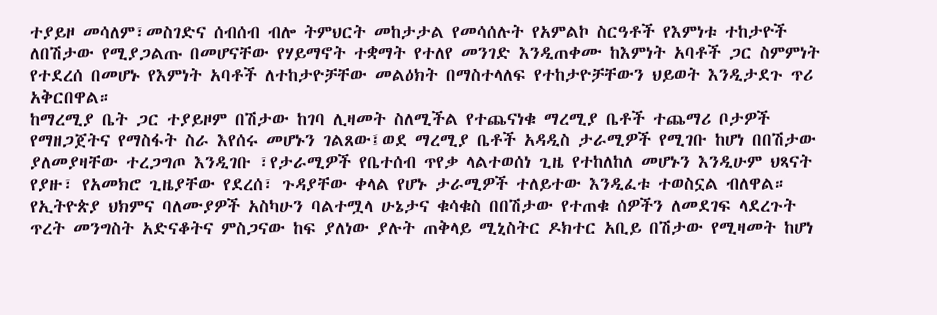ተያይዞ መሳለም፣መስገድና ሰብሰብ ብሎ ትምህርት መከታታል የመሳሰሉት የአምልኮ ስርዓቶች የእምነቱ ተከታዮች ለበሽታው የሚያጋልጡ በመሆናቸው የሃይማኖት ተቋማት የተለየ መንገድ እንዲጠቀሙ ከእምነት አባቶች ጋር ስምምነት የተደረሰ በመሆኑ የእምነት አባቶች ለተከታዮቻቸው መልዕክት በማስተላለፍ የተከታዮቻቸውን ህይወት እንዲታደጉ ጥሪ አቅርበዋል።
ከማረሚያ ቤት ጋር ተያይዞም በሽታው ከገባ ሊዛመት ስለሚችል የተጨናነቁ ማረሚያ ቤቶች ተጨማሪ ቦታዎች የማዘጋጀትና የማስፋት ስራ እየሰሩ መሆኑን ገልጸው፤ወደ ማረሚያ ቤቶች አዳዲስ ታራሚዎች የሚገቡ ከሆነ በበሽታው ያለመያዛቸው ተረጋግጦ እንዲገቡ ፣የታራሚዎች የቤተሰብ ጥየቃ ላልተወሰነ ጊዜ የተከለከለ መሆኑን እንዲሁም ህጻናት የያዙ፣ የአመክሮ ጊዜያቸው የደረሰ፣ ጉዳያቸው ቀላል የሆኑ ታራሚዎች ተለይተው እንዲፈቱ ተወስኗል ብለዋል። የኢትዮጵያ ህክምና ባለሙያዎች አስካሁን ባልተሟላ ሁኔታና ቁሳቁስ በበሽታው የተጠቁ ሰዎችን ለመደገፍ ላደረጉት ጥረት መንግስት አድናቆትና ምስጋናው ከፍ ያለነው ያሉት ጠቅላይ ሚኒስትር ዶክተር አቢይ በሽታው የሚዛመት ከሆነ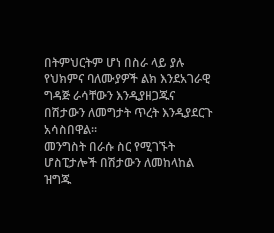በትምህርትም ሆነ በስራ ላይ ያሉ የህክምና ባለሙያዎች ልክ እንደአገራዊ ግዳጅ ራሳቸውን እንዲያዘጋጁና በሽታውን ለመግታት ጥረት እንዲያደርጉ አሳስበዋል።
መንግስት በራሱ ስር የሚገኙት ሆስፒታሎች በሽታውን ለመከላከል ዝግጁ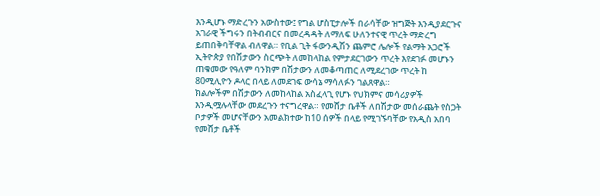እንዲሆኑ ማድረጉን አውስተው፤ የግል ሆስፒታሎች በራሳቸው ዝግጅት እንዲያደርጉና አገራዊ ችግሩን በትብብርና በመረዳዳት ለማለፍ ሁለንተናዊ ጥረት ማድረግ ይጠበቅባቸዋል ብለዋል። የቢል ጊት ፋውንዲሽን ጨምሮ ሌሎች የልማት አጋሮች ኢትዮጵያ የበሽታውን ስርጭት ለመከላከል የምታደርገውን ጥረት እየደገፉ መሆኑን ጠቁመው የዓለም ባንክም በሽታውን ለመቆጣጠር ለሚደረገው ጥረት ከ 80ሚሊዮን ዶላር በላይ ለመደገፍ ውሳኔ ማሳለፉን ገልጸዋል።
ክልሎችም በሽታውን ለመከላከል አስፈላጊ የሆኑ የህክምና መሳሪያዎች እንዲሟሉላቸው መደረጉን ተናግረዋል። የመሸታ ቤቶች ለበሽታው መሰራጨት የስጋት ቦታዎች መሆናቸውን አመልክተው ከ10 ሰዎች በላይ የሚገኙባቸው የአዲስ አበባ የመሸታ ቤቶች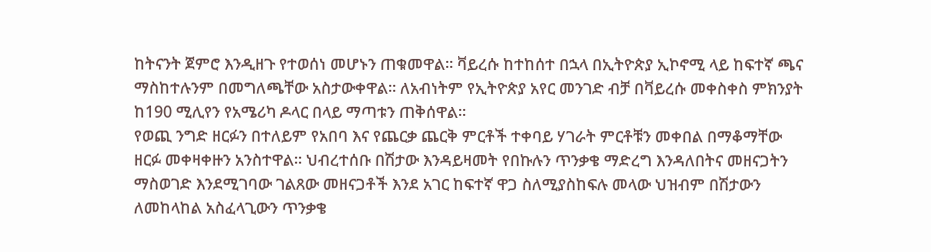ከትናንት ጀምሮ እንዲዘጉ የተወሰነ መሆኑን ጠቁመዋል። ቫይረሱ ከተከሰተ በኋላ በኢትዮጵያ ኢኮኖሚ ላይ ከፍተኛ ጫና ማስከተሉንም በመግለጫቸው አስታውቀዋል። ለአብነትም የኢትዮጵያ አየር መንገድ ብቻ በቫይረሱ መቀስቀስ ምክንያት ከ190 ሚሊየን የአሜሪካ ዶላር በላይ ማጣቱን ጠቅሰዋል።
የወጪ ንግድ ዘርፉን በተለይም የአበባ እና የጨርቃ ጨርቅ ምርቶች ተቀባይ ሃገራት ምርቶቹን መቀበል በማቆማቸው ዘርፉ መቀዛቀዙን አንስተዋል። ህብረተሰቡ በሽታው እንዳይዛመት የበኩሉን ጥንቃቄ ማድረግ እንዳለበትና መዘናጋትን ማስወገድ እንደሚገባው ገልጸው መዘናጋቶች እንደ አገር ከፍተኛ ዋጋ ስለሚያስከፍሉ መላው ህዝብም በሽታውን ለመከላከል አስፈላጊውን ጥንቃቄ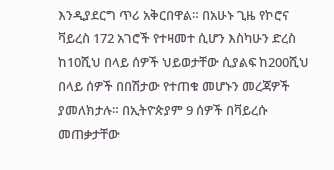እንዲያደርግ ጥሪ አቅርበዋል። በአሁኑ ጊዜ የኮሮና ቫይረስ 172 አገሮች የተዛመተ ሲሆን እስካሁን ድረስ ከ10ሺህ በላይ ሰዎች ህይወታቸው ሲያልፍ ከ200ሺህ በላይ ሰዎች በበሽታው የተጠቁ መሆኑን መረጃዎች ያመለክታሉ። በኢትዮጵያም 9 ሰዎች በቫይረሱ መጠቃታቸው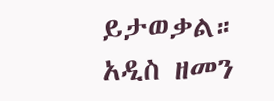ይታወቃል።
አዲስ ዘመን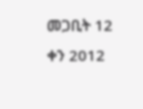መጋቢት 12 ቀን 2012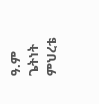ዓ.ም
ጌትነት ምህረቴ